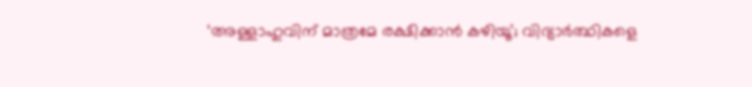‘അള്ളാഹുവിന് മാത്രമേ രക്ഷിക്കാൻ കഴിയൂ’; വിദ്യാർത്ഥികളെ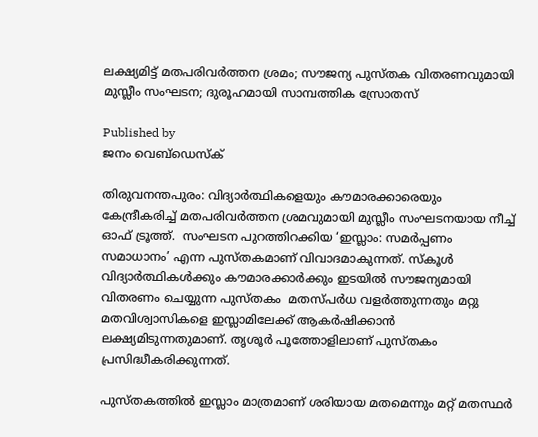ലക്ഷ്യമിട്ട് മതപരിവർത്തന ശ്രമം; സൗജന്യ പുസ്തക വിതരണവുമായി മുസ്ലീം സംഘടന; ദുരൂഹമായി സാമ്പത്തിക സ്രോതസ്

Published by
ജനം വെബ്‌ഡെസ്ക്

തിരുവനന്തപുരം: വിദ്യാർത്ഥികളെയും കൗമാരക്കാരെയും കേന്ദ്രീകരിച്ച് മതപരിവർത്തന ശ്രമവുമായി മുസ്ലീം സംഘടനയായ നീച്ച് ഓഫ് ട്രൂത്ത്.  സംഘടന പുറത്തിറക്കിയ ‘ഇസ്ലാം: സമർപ്പണം സമാധാനം’ എന്ന പുസ്തകമാണ് വിവാദമാകുന്നത്. സ്കൂൾ വിദ്യാർത്ഥികൾക്കും കൗമാരക്കാർക്കും ഇടയിൽ സൗജന്യമായി വിതരണം ചെയ്യുന്ന പുസ്തകം  മതസ്പർധ വളർത്തുന്നതും മറ്റു മതവിശ്വാസികളെ ഇസ്ലാമിലേക്ക് ആകർഷിക്കാൻ ലക്ഷ്യമിടുന്നതുമാണ്. തൃശൂർ പൂത്തോളിലാണ് പുസ്തകം പ്രസിദ്ധീകരിക്കുന്നത്.

പുസ്തകത്തിൽ ഇസ്ലാം മാത്രമാണ് ശരിയായ മതമെന്നും മറ്റ് മതസ്ഥർ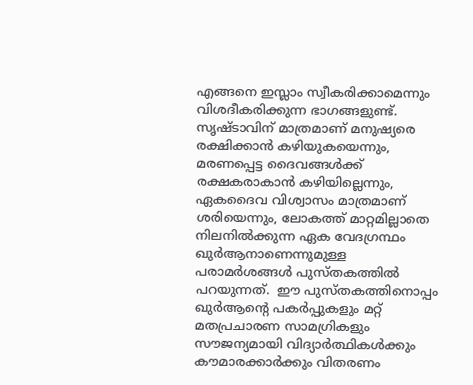എങ്ങനെ ഇസ്ലാം സ്വീകരിക്കാമെന്നും വിശദീകരിക്കുന്ന ഭാഗങ്ങളുണ്ട്. സൃഷ്ടാവിന് മാത്രമാണ് മനുഷ്യരെ രക്ഷിക്കാൻ കഴിയുകയെന്നും, മരണപ്പെട്ട ദൈവങ്ങൾക്ക് രക്ഷകരാകാൻ കഴിയില്ലെന്നും, ഏകദൈവ വിശ്വാസം മാത്രമാണ് ശരിയെന്നും, ലോകത്ത് മാറ്റമില്ലാതെ നിലനിൽക്കുന്ന ഏക വേദഗ്രന്ഥം ഖുർആനാണെന്നുമുള്ള പരാമർശങ്ങൾ പുസ്തകത്തിൽ പറയുന്നത്.  ഈ പുസ്തകത്തിനൊപ്പം ഖുർആന്റെ പകർപ്പുകളും മറ്റ് മതപ്രചാരണ സാമഗ്രികളും സൗജന്യമായി വിദ്യാർത്ഥികൾക്കും കൗമാരക്കാർക്കും വിതരണം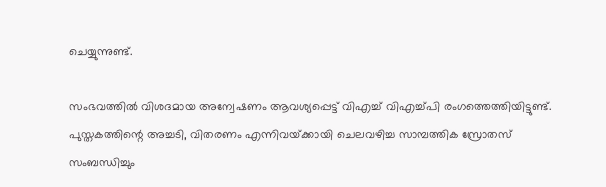ചെയ്യുന്നുണ്ട്.

സംഭവത്തിൽ വിശദമായ അന്വേഷണം ആവശ്യപ്പെട്ട് വിഎച്ച് വിഎച്ച്പി രംഗത്തെത്തിയിട്ടുണ്ട്. പുസ്തകത്തിന്റെ അച്ചടി, വിതരണം എന്നിവയ്‌ക്കായി ചെലവഴിച്ച സാമ്പത്തിക സ്രോതസ് സംബന്ധിച്ചും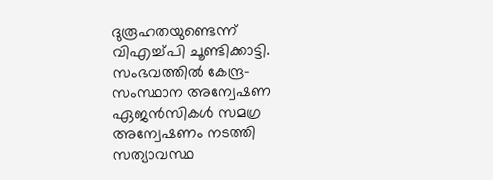ദുരൂഹതയുണ്ടെന്ന് വിഎച്ച്പി ചൂണ്ടിക്കാട്ടി.  സംഭവത്തിൽ കേന്ദ്ര-സംസ്ഥാന അന്വേഷണ ഏജൻസികൾ സമഗ്ര അന്വേഷണം നടത്തി സത്യാവസ്ഥ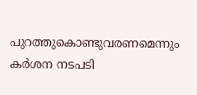പുറത്തുകൊണ്ടുവരണമെന്നും കർശന നടപടി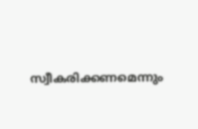സ്വീകരിക്കണമെന്നും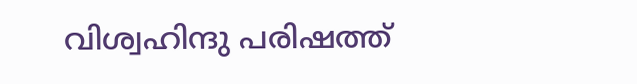വിശ്വഹിന്ദു പരിഷത്ത്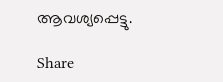ആവശ്യപ്പെട്ടു.

Share